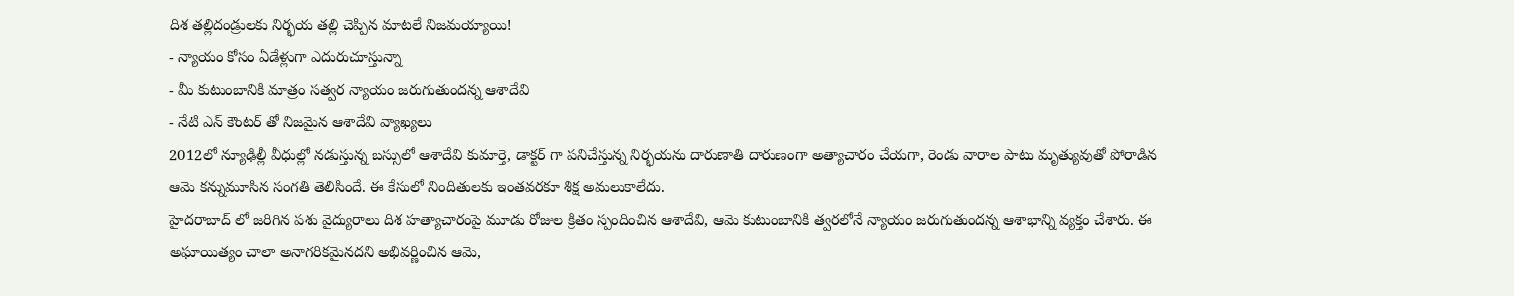దిశ తల్లిదండ్రులకు నిర్భయ తల్లి చెప్పిన మాటలే నిజమయ్యాయి!
- న్యాయం కోసం ఏడేళ్లుగా ఎదురుచూస్తున్నా
- మీ కుటుంబానికి మాత్రం సత్వర న్యాయం జరుగుతుందన్న ఆశాదేవి
- నేటి ఎన్ కౌంటర్ తో నిజమైన ఆశాదేవి వ్యాఖ్యలు
2012లో న్యూఢిల్లీ వీధుల్లో నడుస్తున్న బస్సులో ఆశాదేవి కుమార్తె, డాక్టర్ గా పనిచేస్తున్న నిర్భయను దారుణాతి దారుణంగా అత్యాచారం చేయగా, రెండు వారాల పాటు మృత్యువుతో పోరాడిన ఆమె కన్నుమూసిన సంగతి తెలిసిందే. ఈ కేసులో నిందితులకు ఇంతవరకూ శిక్ష అమలుకాలేదు.
హైదరాబాద్ లో జరిగిన పశు వైద్యురాలు దిశ హత్యాచారంపై మూడు రోజుల క్రితం స్పందించిన ఆశాదేవి, ఆమె కుటుంబానికి త్వరలోనే న్యాయం జరుగుతుందన్న ఆశాభాన్ని వ్యక్తం చేశారు. ఈ అఘాయిత్యం చాలా అనాగరికమైనదని అభివర్ణించిన ఆమె,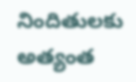నిందితులకు అత్యంత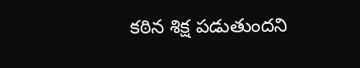కఠిన శిక్ష పడుతుందని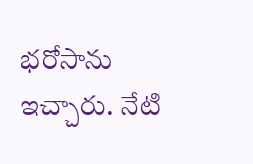భరోసాను ఇచ్చారు. నేటి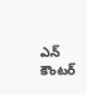ఎన్ కౌంటర్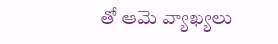తో ఆమె వ్యాఖ్యలు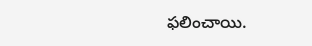ఫలించాయి.